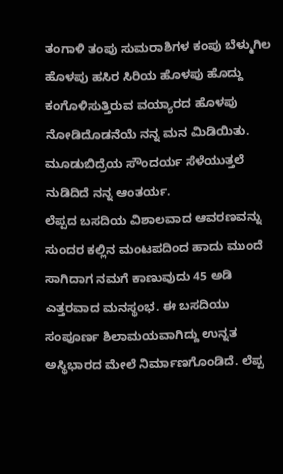ತಂಗಾಳಿ ತಂಪು ಸುಮರಾಶಿಗಳ ಕಂಪು ಬೆಳ್ಮುಗಿಲ ಹೊಳಪು ಹಸಿರ ಸಿರಿಯ ಹೊಳಪು ಹೊದ್ದು ಕಂಗೊಳಿಸುತ್ತಿರುವ ವಯ್ಯಾರದ ಹೊಳಪು ನೋಡಿದೊಡನೆಯೆ ನನ್ನ ಮನ ಮಿಡಿಯಿತು. ಮೂಡುಬಿದ್ರೆಯ ಸೌಂದರ್ಯ ಸೆಳೆಯುತ್ತಲೆ ನುಡಿದಿದೆ ನನ್ನ ಆಂತರ್ಯ.
ಲೆಪ್ಪದ ಬಸದಿಯ ವಿಶಾಲವಾದ ಆವರಣವನ್ನು ಸುಂದರ ಕಲ್ಲಿನ ಮಂಟಪದಿಂದ ಹಾದು ಮುಂದೆ ಸಾಗಿದಾಗ ನಮಗೆ ಕಾಣುವುದು 45 ಅಡಿ ಎತ್ತರವಾದ ಮನಸ್ಥಂಭ. ಈ ಬಸದಿಯು ಸಂಪೂರ್ಣ ಶಿಲಾಮಯವಾಗಿದ್ದು ಉನ್ನತ ಅಸ್ಥಿಭಾರದ ಮೇಲೆ ನಿರ್ಮಾಣಗೊಂಡಿದೆ. ಲೆಪ್ಪ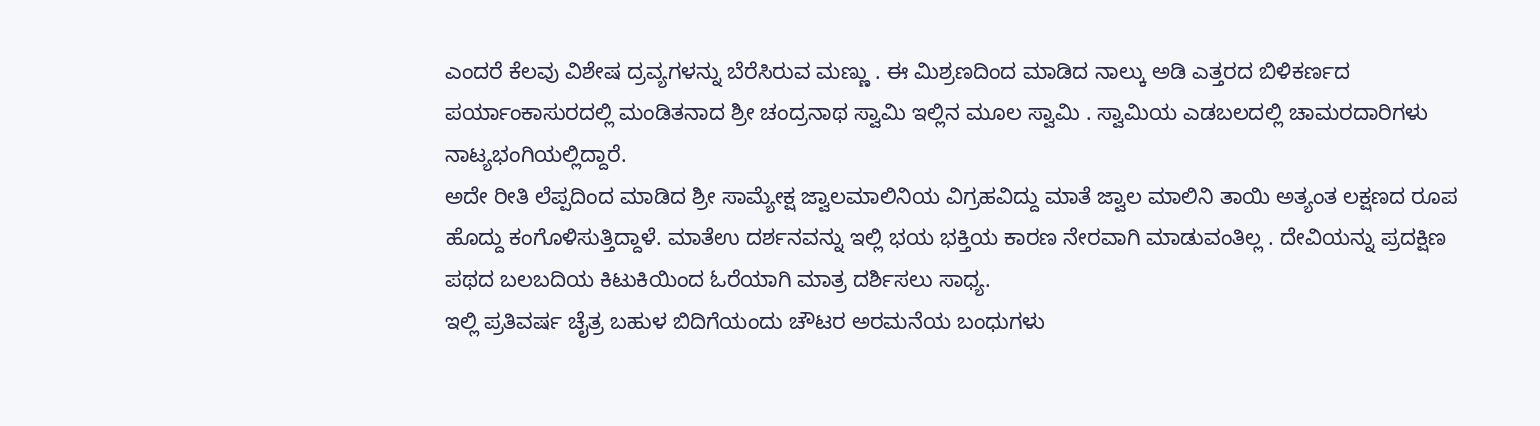ಎಂದರೆ ಕೆಲವು ವಿಶೇಷ ದ್ರವ್ಯಗಳನ್ನು ಬೆರೆಸಿರುವ ಮಣ್ಣು . ಈ ಮಿಶ್ರಣದಿಂದ ಮಾಡಿದ ನಾಲ್ಕು ಅಡಿ ಎತ್ತರದ ಬಿಳಿಕರ್ಣದ ಪರ್ಯಾಂಕಾಸುರದಲ್ಲಿ ಮಂಡಿತನಾದ ಶ್ರೀ ಚಂದ್ರನಾಥ ಸ್ವಾಮಿ ಇಲ್ಲಿನ ಮೂಲ ಸ್ವಾಮಿ . ಸ್ವಾಮಿಯ ಎಡಬಲದಲ್ಲಿ ಚಾಮರದಾರಿಗಳು ನಾಟ್ಯಭಂಗಿಯಲ್ಲಿದ್ದಾರೆ.
ಅದೇ ರೀತಿ ಲೆಪ್ಪದಿಂದ ಮಾಡಿದ ಶ್ರೀ ಸಾಮ್ಯೇಕ್ಷ ಜ್ವಾಲಮಾಲಿನಿಯ ವಿಗ್ರಹವಿದ್ದು ಮಾತೆ ಜ್ವಾಲ ಮಾಲಿನಿ ತಾಯಿ ಅತ್ಯಂತ ಲಕ್ಷಣದ ರೂಪ ಹೊದ್ದು ಕಂಗೊಳಿಸುತ್ತಿದ್ದಾಳೆ. ಮಾತೆಉ ದರ್ಶನವನ್ನು ಇಲ್ಲಿ ಭಯ ಭಕ್ತಿಯ ಕಾರಣ ನೇರವಾಗಿ ಮಾಡುವಂತಿಲ್ಲ . ದೇವಿಯನ್ನು ಪ್ರದಕ್ಷಿಣ ಪಥದ ಬಲಬದಿಯ ಕಿಟುಕಿಯಿಂದ ಓರೆಯಾಗಿ ಮಾತ್ರ ದರ್ಶಿಸಲು ಸಾಧ್ಯ.
ಇಲ್ಲಿ ಪ್ರತಿವರ್ಷ ಚೈತ್ರ ಬಹುಳ ಬಿದಿಗೆಯಂದು ಚೌಟರ ಅರಮನೆಯ ಬಂಧುಗಳು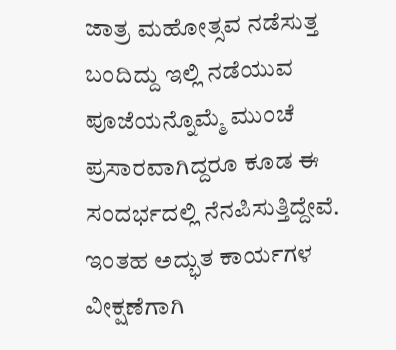ಜಾತ್ರ ಮಹೋತ್ಸವ ನಡೆಸುತ್ತ ಬಂದಿದ್ದು ಇಲ್ಲಿ ನಡೆಯುವ ಪೂಜೆಯನ್ನೊಮ್ಮೆ ಮುಂಚೆ ಪ್ರಸಾರವಾಗಿದ್ದರೂ ಕೂಡ ಈ ಸಂದರ್ಭದಲ್ಲಿ ನೆನಪಿಸುತ್ತಿದ್ದೇವೆ.
ಇಂತಹ ಅದ್ಭುತ ಕಾರ್ಯಗಳ ವೀಕ್ಷಣೆಗಾಗಿ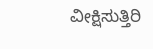ವೀಕ್ಷಿಸುತ್ತಿರಿ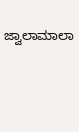ಜ್ವಾಲಾಮಾಲಾ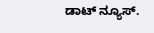ಡಾಟ್ ನ್ಯೂಸ್.